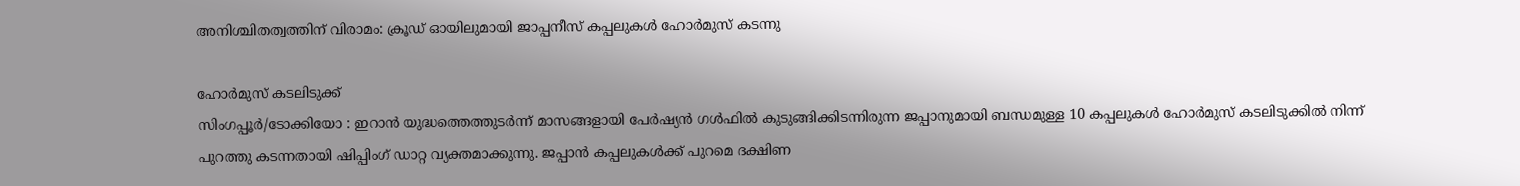അനിശ്ചിതത്വത്തിന് വിരാമം: ക്രൂഡ് ഓയിലുമായി ജാപ്പനീസ് കപ്പലുകൾ ഹോർമുസ് കടന്നു

ഹോർമുസ് കടലിടുക്ക്
സിംഗപ്പൂർ/ടോക്കിയോ : ഇറാൻ യുദ്ധത്തെത്തുടർന്ന് മാസങ്ങളായി പേർഷ്യൻ ഗൾഫിൽ കുടുങ്ങിക്കിടന്നിരുന്ന ജപ്പാനുമായി ബന്ധമുള്ള 10 കപ്പലുകൾ ഹോർമുസ് കടലിടുക്കിൽ നിന്ന് പുറത്തു കടന്നതായി ഷിപ്പിംഗ് ഡാറ്റ വ്യക്തമാക്കുന്നു. ജപ്പാൻ കപ്പലുകൾക്ക് പുറമെ ദക്ഷിണ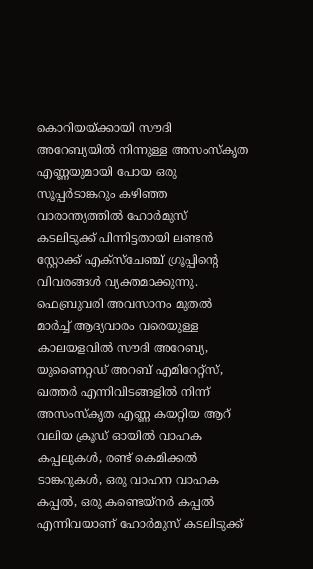കൊറിയയ്ക്കായി സൗദി അറേബ്യയിൽ നിന്നുള്ള അസംസ്കൃത എണ്ണയുമായി പോയ ഒരു സൂപ്പർടാങ്കറും കഴിഞ്ഞ വാരാന്ത്യത്തിൽ ഹോർമുസ് കടലിടുക്ക് പിന്നിട്ടതായി ലണ്ടൻ സ്റ്റോക്ക് എക്സ്ചേഞ്ച് ഗ്രൂപ്പിന്റെ വിവരങ്ങൾ വ്യക്തമാക്കുന്നു.
ഫെബ്രുവരി അവസാനം മുതൽ മാർച്ച് ആദ്യവാരം വരെയുള്ള കാലയളവിൽ സൗദി അറേബ്യ, യുണൈറ്റഡ് അറബ് എമിറേറ്റ്സ്, ഖത്തർ എന്നിവിടങ്ങളിൽ നിന്ന് അസംസ്കൃത എണ്ണ കയറ്റിയ ആറ് വലിയ ക്രൂഡ് ഓയിൽ വാഹക കപ്പലുകൾ, രണ്ട് കെമിക്കൽ ടാങ്കറുകൾ, ഒരു വാഹന വാഹക കപ്പൽ, ഒരു കണ്ടെയ്നർ കപ്പൽ എന്നിവയാണ് ഹോർമുസ് കടലിടുക്ക്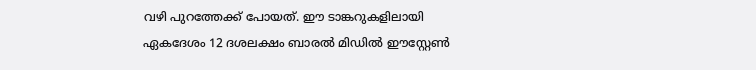വഴി പുറത്തേക്ക് പോയത്. ഈ ടാങ്കറുകളിലായി ഏകദേശം 12 ദശലക്ഷം ബാരൽ മിഡിൽ ഈസ്റ്റേൺ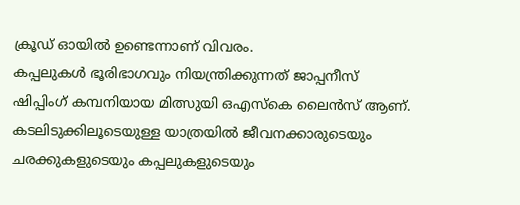ക്രൂഡ് ഓയിൽ ഉണ്ടെന്നാണ് വിവരം.
കപ്പലുകൾ ഭൂരിഭാഗവും നിയന്ത്രിക്കുന്നത് ജാപ്പനീസ് ഷിപ്പിംഗ് കമ്പനിയായ മിത്സുയി ഒഎസ്കെ ലൈൻസ് ആണ്. കടലിടുക്കിലൂടെയുള്ള യാത്രയിൽ ജീവനക്കാരുടെയും ചരക്കുകളുടെയും കപ്പലുകളുടെയും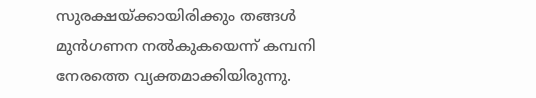സുരക്ഷയ്ക്കായിരിക്കും തങ്ങൾ മുൻഗണന നൽകുകയെന്ന് കമ്പനി നേരത്തെ വ്യക്തമാക്കിയിരുന്നു.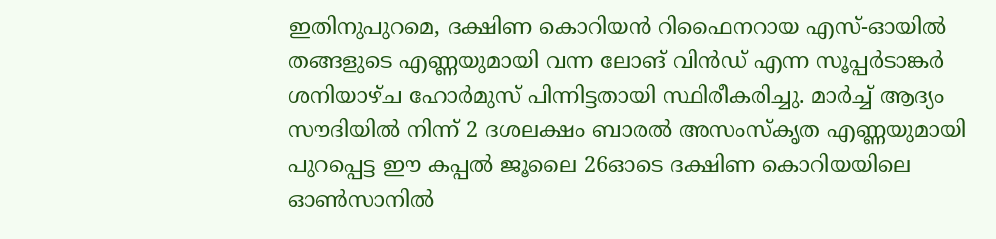ഇതിനുപുറമെ, ദക്ഷിണ കൊറിയൻ റിഫൈനറായ എസ്-ഓയിൽ തങ്ങളുടെ എണ്ണയുമായി വന്ന ലോങ് വിൻഡ് എന്ന സൂപ്പർടാങ്കർ ശനിയാഴ്ച ഹോർമുസ് പിന്നിട്ടതായി സ്ഥിരീകരിച്ചു. മാർച്ച് ആദ്യം സൗദിയിൽ നിന്ന് 2 ദശലക്ഷം ബാരൽ അസംസ്കൃത എണ്ണയുമായി പുറപ്പെട്ട ഈ കപ്പൽ ജൂലൈ 26ഓടെ ദക്ഷിണ കൊറിയയിലെ ഓൺസാനിൽ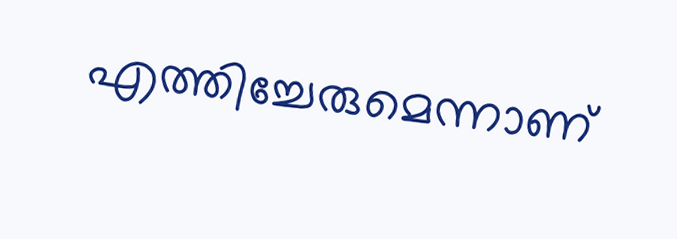എത്തിച്ചേരുമെന്നാണ്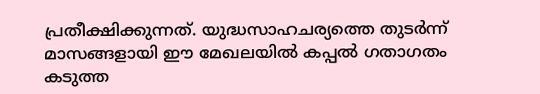പ്രതീക്ഷിക്കുന്നത്. യുദ്ധസാഹചര്യത്തെ തുടർന്ന് മാസങ്ങളായി ഈ മേഖലയിൽ കപ്പൽ ഗതാഗതം കടുത്ത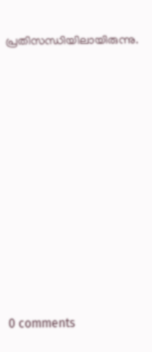പ്രതിസന്ധിയിലായിരുന്നു.











0 comments